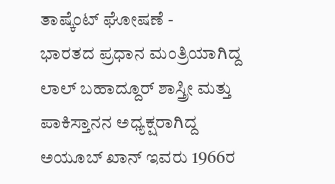ತಾಷ್ಕೆಂಟ್ ಘೋಷಣೆ -
ಭಾರತದ ಪ್ರಧಾನ ಮಂತ್ರಿಯಾಗಿದ್ದ ಲಾಲ್ ಬಹಾದ್ದೂರ್ ಶಾಸ್ತ್ರೀ ಮತ್ತು ಪಾಕಿಸ್ತಾನನ ಅಧ್ಯಕ್ಷರಾಗಿದ್ದ ಅಯೂಬ್ ಖಾನ್ ಇವರು 1966ರ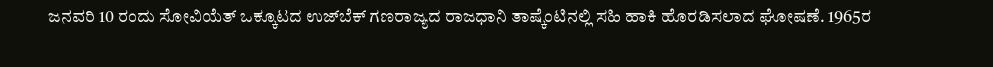ಜನವರಿ 10 ರಂದು ಸೋವಿಯೆತ್ ಒಕ್ಕೂಟದ ಉಜ್‍ಬೆಕ್ ಗಣರಾಜ್ಯದ ರಾಜಧಾನಿ ತಾಷ್ಕೆಂಟಿನಲ್ಲಿ ಸಹಿ ಹಾಕಿ ಹೊರಡಿಸಲಾದ ಘೋಷಣೆ. 1965ರ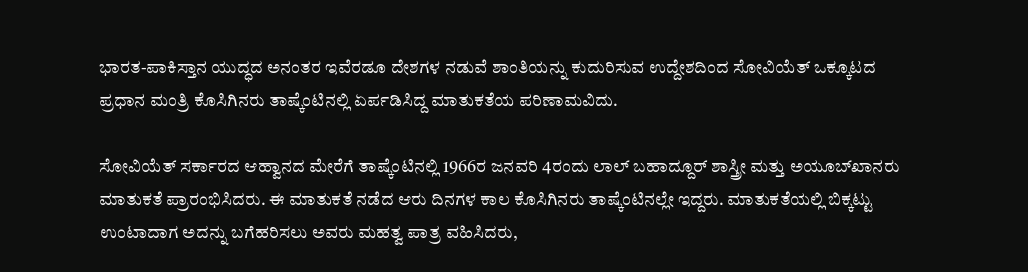ಭಾರತ-ಪಾಕಿಸ್ತಾನ ಯುದ್ಧದ ಅನಂತರ ಇವೆರಡೂ ದೇಶಗಳ ನಡುವೆ ಶಾಂತಿಯನ್ನು ಕುದುರಿಸುವ ಉದ್ದೇಶದಿಂದ ಸೋವಿಯೆತ್ ಒಕ್ಕೂಟದ ಪ್ರಧಾನ ಮಂತ್ರಿ ಕೊಸಿಗಿನರು ತಾಷ್ಕೆಂಟಿನಲ್ಲಿ ಏರ್ಪಡಿಸಿದ್ದ ಮಾತುಕತೆಯ ಪರಿಣಾಮವಿದು.

ಸೋವಿಯೆತ್ ಸರ್ಕಾರದ ಆಹ್ವಾನದ ಮೇರೆಗೆ ತಾಷ್ಕೆಂಟಿನಲ್ಲಿ 1966ರ ಜನವರಿ 4ರಂದು ಲಾಲ್ ಬಹಾದ್ದೂರ್ ಶಾಸ್ತ್ರೀ ಮತ್ತು ಅಯೂಬ್‍ಖಾನರು ಮಾತುಕತೆ ಪ್ರಾರಂಭಿಸಿದರು. ಈ ಮಾತುಕತೆ ನಡೆದ ಆರು ದಿನಗಳ ಕಾಲ ಕೊಸಿಗಿನರು ತಾಷ್ಕೆಂಟಿನಲ್ಲೇ ಇದ್ದರು. ಮಾತುಕತೆಯಲ್ಲಿ ಬಿಕ್ಕಟ್ಟು ಉಂಟಾದಾಗ ಅದನ್ನು ಬಗೆಹರಿಸಲು ಅವರು ಮಹತ್ವ ಪಾತ್ರ ವಹಿಸಿದರು,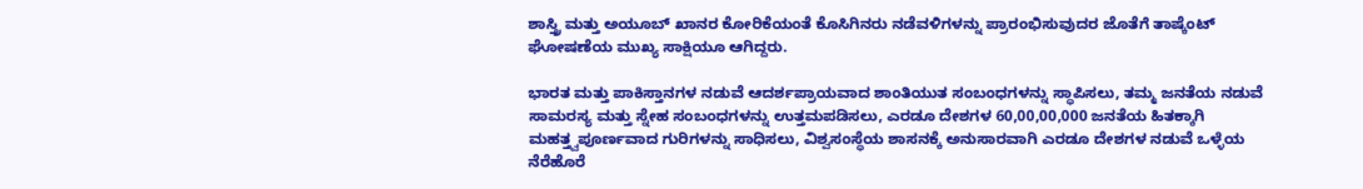ಶಾಸ್ತ್ರಿ ಮತ್ತು ಅಯೂಬ್ ಖಾನರ ಕೋರಿಕೆಯಂತೆ ಕೊಸಿಗಿನರು ನಡೆವಳಿಗಳನ್ನು ಪ್ರಾರಂಭಿಸುವುದರ ಜೊತೆಗೆ ತಾಷ್ಕೆಂಟ್ ಘೋಷಣೆಯ ಮುಖ್ಯ ಸಾಕ್ಷಿಯೂ ಆಗಿದ್ದರು.

ಭಾರತ ಮತ್ತು ಪಾಕಿಸ್ತಾನಗಳ ನಡುವೆ ಆದರ್ಶಪ್ರಾಯವಾದ ಶಾಂತಿಯುತ ಸಂಬಂಧಗಳನ್ನು ಸ್ಥಾಪಿಸಲು, ತಮ್ಮ ಜನತೆಯ ನಡುವೆ ಸಾಮರಸ್ಯ ಮತ್ತು ಸ್ನೇಹ ಸಂಬಂಧಗಳನ್ನು ಉತ್ತಮಪಡಿಸಲು, ಎರಡೂ ದೇಶಗಳ 60,00,00,000 ಜನತೆಯ ಹಿತಕ್ಕಾಗಿ ಮಹತ್ತ್ವಪೂರ್ಣವಾದ ಗುರಿಗಳನ್ನು ಸಾಧಿಸಲು, ವಿಶ್ವಸಂಸ್ಥೆಯ ಶಾಸನಕ್ಕೆ ಅನುಸಾರವಾಗಿ ಎರಡೂ ದೇಶಗಳ ನಡುವೆ ಒಳ್ಳೆಯ ನೆರೆಹೊರೆ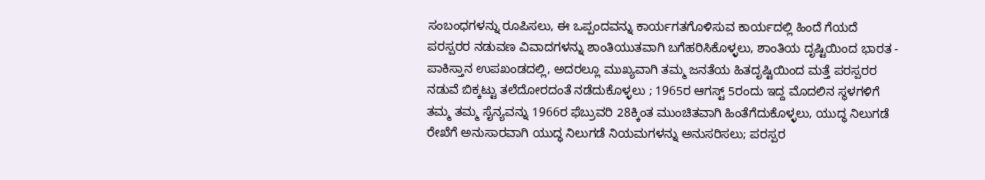ಸಂಬಂಧಗಳನ್ನು ರೂಪಿಸಲು, ಈ ಒಪ್ಪಂದವನ್ನು ಕಾರ್ಯಗತಗೊಳಿಸುವ ಕಾರ್ಯದಲ್ಲಿ ಹಿಂದೆ ಗೆಯದೆ ಪರಸ್ಪರರ ನಡುವಣ ವಿವಾದಗಳನ್ನು ಶಾಂತಿಯುತವಾಗಿ ಬಗೆಹರಿಸಿಕೊಳ್ಳಲು, ಶಾಂತಿಯ ದೃಷ್ಟಿಯಿಂದ ಭಾರತ - ಪಾಕಿಸ್ತಾನ ಉಪಖಂಡದಲ್ಲಿ, ಅದರಲ್ಲೂ ಮುಖ್ಯವಾಗಿ ತಮ್ಮ ಜನತೆಯ ಹಿತದೃಷ್ಟಿಯಿಂದ ಮತ್ತೆ ಪರಸ್ಪರರ ನಡುವೆ ಬಿಕ್ಕಟ್ಟು ತಲೆದೋರದಂತೆ ನಡೆದುಕೊಳ್ಳಲು ; 1965ರ ಆಗಸ್ಟ್ 5ರಂದು ಇದ್ದ ಮೊದಲಿನ ಸ್ಥಳಗಳಿಗೆ ತಮ್ಮ ತಮ್ಮ ಸೈನ್ಯವನ್ನು 1966ರ ಫೆಬ್ರುವರಿ 28ಕ್ಕಿಂತ ಮುಂಚಿತವಾಗಿ ಹಿಂತೆಗೆದುಕೊಳ್ಳಲು, ಯುದ್ಧ ನಿಲುಗಡೆ ರೇಖೆಗೆ ಅನುಸಾರವಾಗಿ ಯುದ್ಧ ನಿಲುಗಡೆ ನಿಯಮಗಳನ್ನು ಅನುಸರಿಸಲು; ಪರಸ್ಪರ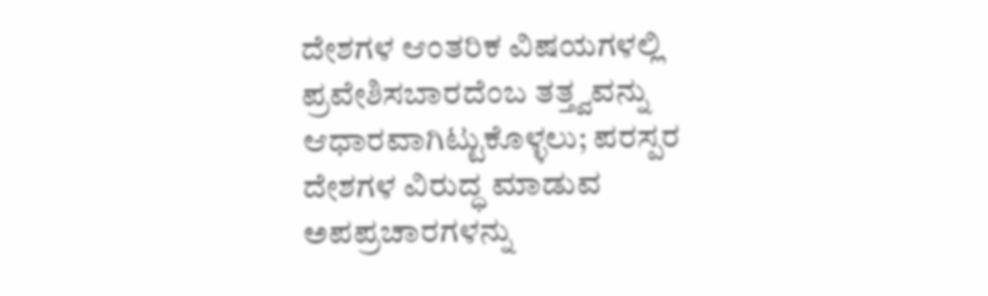ದೇಶಗಳ ಆಂತರಿಕ ವಿಷಯಗಳಲ್ಲಿ ಪ್ರವೇಶಿಸಬಾರದೆಂಬ ತತ್ತ್ವವನ್ನು ಆಧಾರವಾಗಿಟ್ಟುಕೊಳ್ಳಲು; ಪರಸ್ಪರ ದೇಶಗಳ ವಿರುದ್ಧ ಮಾಡುವ ಅಪಪ್ರಚಾರಗಳನ್ನು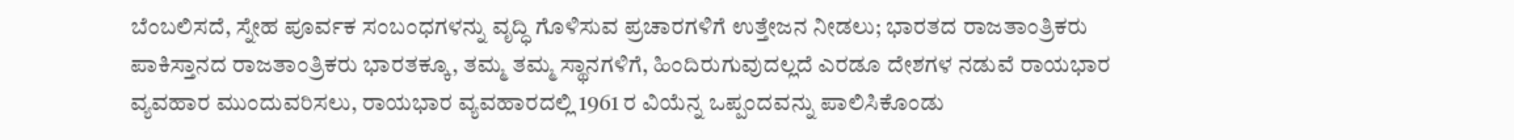ಬೆಂಬಲಿಸದೆ, ಸ್ನೇಹ ಪೂರ್ವಕ ಸಂಬಂಧಗಳನ್ನು ವೃದ್ಧಿ ಗೊಳಿಸುವ ಪ್ರಚಾರಗಳಿಗೆ ಉತ್ತೇಜನ ನೀಡಲು; ಭಾರತದ ರಾಜತಾಂತ್ರಿಕರು ಪಾಕಿಸ್ತಾನದ ರಾಜತಾಂತ್ರಿಕರು ಭಾರತಕ್ಕೂ, ತಮ್ಮ ತಮ್ಮ ಸ್ಥಾನಗಳಿಗೆ, ಹಿಂದಿರುಗುವುದಲ್ಲದೆ ಎರಡೂ ದೇಶಗಳ ನಡುವೆ ರಾಯಭಾರ ವ್ಯವಹಾರ ಮುಂದುವರಿಸಲು, ರಾಯಭಾರ ವ್ಯವಹಾರದಲ್ಲಿ 1961 ರ ವಿಯೆನ್ನ ಒಪ್ಪಂದವನ್ನು ಪಾಲಿಸಿಕೊಂಡು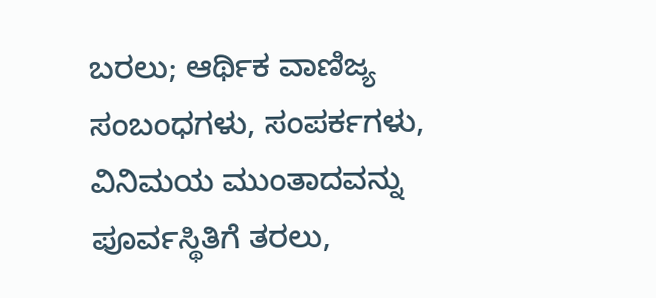ಬರಲು; ಆರ್ಥಿಕ ವಾಣಿಜ್ಯ ಸಂಬಂಧಗಳು, ಸಂಪರ್ಕಗಳು, ವಿನಿಮಯ ಮುಂತಾದವನ್ನು ಪೂರ್ವಸ್ಥಿತಿಗೆ ತರಲು,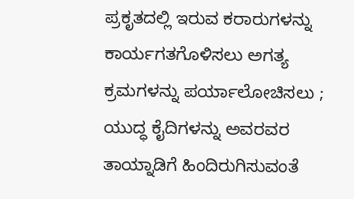ಪ್ರಕೃತದಲ್ಲಿ ಇರುವ ಕರಾರುಗಳನ್ನು ಕಾರ್ಯಗತಗೊಳಿಸಲು ಅಗತ್ಯ ಕ್ರಮಗಳನ್ನು ಪರ್ಯಾಲೋಚಿಸಲು ; ಯುದ್ಧ ಕೈದಿಗಳನ್ನು ಅವರವರ ತಾಯ್ನಾಡಿಗೆ ಹಿಂದಿರುಗಿಸುವಂತೆ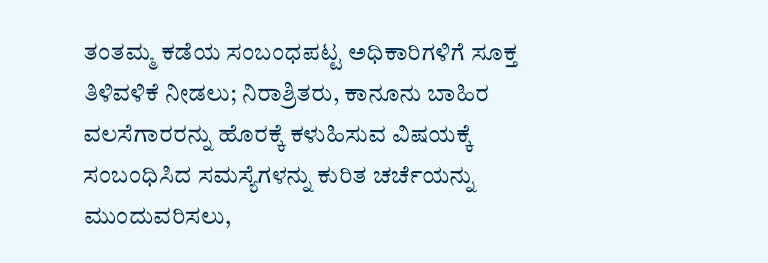ತಂತಮ್ಮ ಕಡೆಯ ಸಂಬಂಧಪಟ್ಟ ಅಧಿಕಾರಿಗಳಿಗೆ ಸೂಕ್ತ ತಿಳಿವಳಿಕೆ ನೀಡಲು; ನಿರಾಶ್ರಿತರು, ಕಾನೂನು ಬಾಹಿರ ವಲಸೆಗಾರರನ್ನು ಹೊರಕ್ಕೆ ಕಳುಹಿಸುವ ವಿಷಯಕ್ಕೆ ಸಂಬಂಧಿಸಿದ ಸಮಸ್ಯೆಗಳನ್ನು ಕುರಿತ ಚರ್ಚೆಯನ್ನು ಮುಂದುವರಿಸಲು,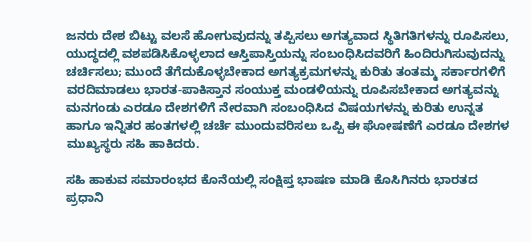ಜನರು ದೇಶ ಬಿಟ್ಟು ವಲಸೆ ಹೋಗುವುದನ್ನು ತಪ್ಪಿಸಲು ಅಗತ್ಯವಾದ ಸ್ಥಿತಿಗತಿಗಳನ್ನು ರೂಪಿಸಲು, ಯುದ್ಧದಲ್ಲಿ ವಶಪಡಿಸಿಕೊಳ್ಳಲಾದ ಆಸ್ತಿಪಾಸ್ತಿಯನ್ನು ಸಂಬಂಧಿಸಿದವರಿಗೆ ಹಿಂದಿರುಗಿಸುವುದನ್ನು ಚರ್ಚಿಸಲು; ಮುಂದೆ ತೆಗೆದುಕೊಳ್ಳಬೇಕಾದ ಅಗತ್ಯಕ್ರಮಗಳನ್ನು ಕುರಿತು ತಂತಮ್ಮ ಸರ್ಕಾರಗಳಿಗೆ ವರದಿಮಾಡಲು ಭಾರತ-ಪಾಕಿಸ್ತಾನ ಸಂಯುಕ್ತ ಮಂಡಳಿಯನ್ನು ರೂಪಿಸಬೇಕಾದ ಅಗತ್ಯವನ್ನು ಮನಗಂಡು ಎರಡೂ ದೇಶಗಳಿಗೆ ನೇರವಾಗಿ ಸಂಬಂಧಿಸಿದ ವಿಷಯಗಳನ್ನು ಕುರಿತು ಉನ್ನತ ಹಾಗೂ ಇನ್ನಿತರ ಹಂತಗಳಲ್ಲಿ ಚರ್ಚೆ ಮುಂದುವರಿಸಲು ಒಪ್ಪಿ ಈ ಘೋಷಣೆಗೆ ಎರಡೂ ದೇಶಗಳ ಮುಖ್ಯಸ್ಥರು ಸಹಿ ಹಾಕಿದರು.

ಸಹಿ ಹಾಕುವ ಸಮಾರಂಭದ ಕೊನೆಯಲ್ಲಿ ಸಂಕ್ಷಿಪ್ತ ಭಾಷಣ ಮಾಡಿ ಕೊಸಿಗಿನರು ಭಾರತದ ಪ್ರಧಾನಿ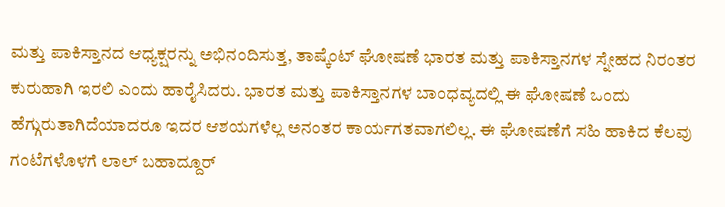ಮತ್ತು ಪಾಕಿಸ್ತಾನದ ಆಧ್ಯಕ್ಷರನ್ನು ಅಭಿನಂದಿಸುತ್ತ, ತಾಷ್ಕೆಂಟ್ ಘೋಷಣೆ ಭಾರತ ಮತ್ತು ಪಾಕಿಸ್ತಾನಗಳ ಸ್ನೇಹದ ನಿರಂತರ ಕುರುಹಾಗಿ ಇರಲಿ ಎಂದು ಹಾರೈಸಿದರು. ಭಾರತ ಮತ್ತು ಪಾಕಿಸ್ತಾನಗಳ ಬಾಂಧವ್ಯದಲ್ಲಿ ಈ ಘೋಷಣೆ ಒಂದು ಹೆಗ್ಗುರುತಾಗಿದೆಯಾದರೂ ಇದರ ಆಶಯಗಳೆಲ್ಲ ಅನಂತರ ಕಾರ್ಯಗತವಾಗಲಿಲ್ಲ. ಈ ಘೋಷಣೆಗೆ ಸಹಿ ಹಾಕಿದ ಕೆಲವು ಗಂಟೆಗಳೊಳಗೆ ಲಾಲ್ ಬಹಾದ್ದೂರ್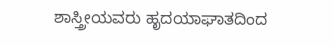ಶಾಸ್ತ್ರೀಯವರು ಹೃದಯಾಘಾತದಿಂದ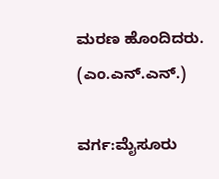ಮರಣ ಹೊಂದಿದರು.                                 (ಎಂ.ಎನ್.ಎನ್.)

ವರ್ಗ:ಮೈಸೂರು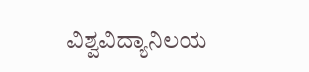ವಿಶ್ವವಿದ್ಯಾನಿಲಯ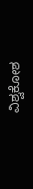ವಿಶ್ವಕೋಶ